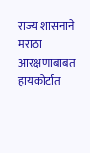राज्य शासनाने मराठा आरक्षणाबाबत हायकोर्टात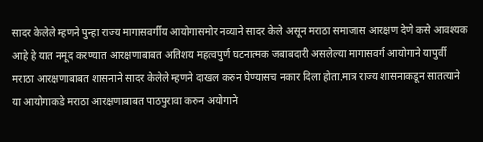सादर केलेले म्हणने पुन्हा राज्य मागासवर्गीय आयोगासमोर नव्याने सादर केले असून मराठा समाजास आरक्षण देणे कसे आवश्यक आहे हे यात नमूद करण्यात आरक्षणाबाबत अतिशय महत्वपुर्ण घटनात्मक जबाबदारी असलेल्या मागासवर्ग आयोगाने यापुर्वी मराठा आरक्षणाबाबत शासनाने सादर केलेले म्हणने दाखल करुन घेण्यासच नकार दिला होता.मात्र राज्य शासनाकडून सातत्याने या आयोगाकडे मराठा आरक्षणाबाबत पाठपुरावा करुन अयोगाने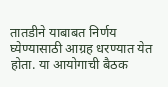तातडीने याबाबत निर्णय घ्येण्यासाठी आग्रह धरण्यात येत होता. या आयोगाची बैठक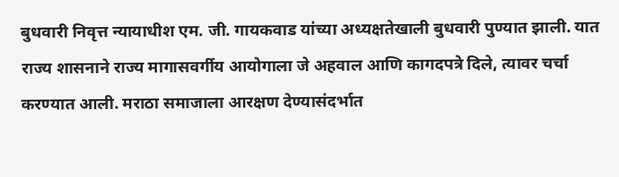बुधवारी निवृत्त न्यायाधीश एम. जी. गायकवाड यांच्या अध्यक्षतेखाली बुधवारी पुण्यात झाली. यात राज्य शासनाने राज्य मागासवर्गीय आयोगाला जे अहवाल आणि कागदपत्रे दिले, त्यावर चर्चा करण्यात आली. मराठा समाजाला आरक्षण देण्यासंदर्भात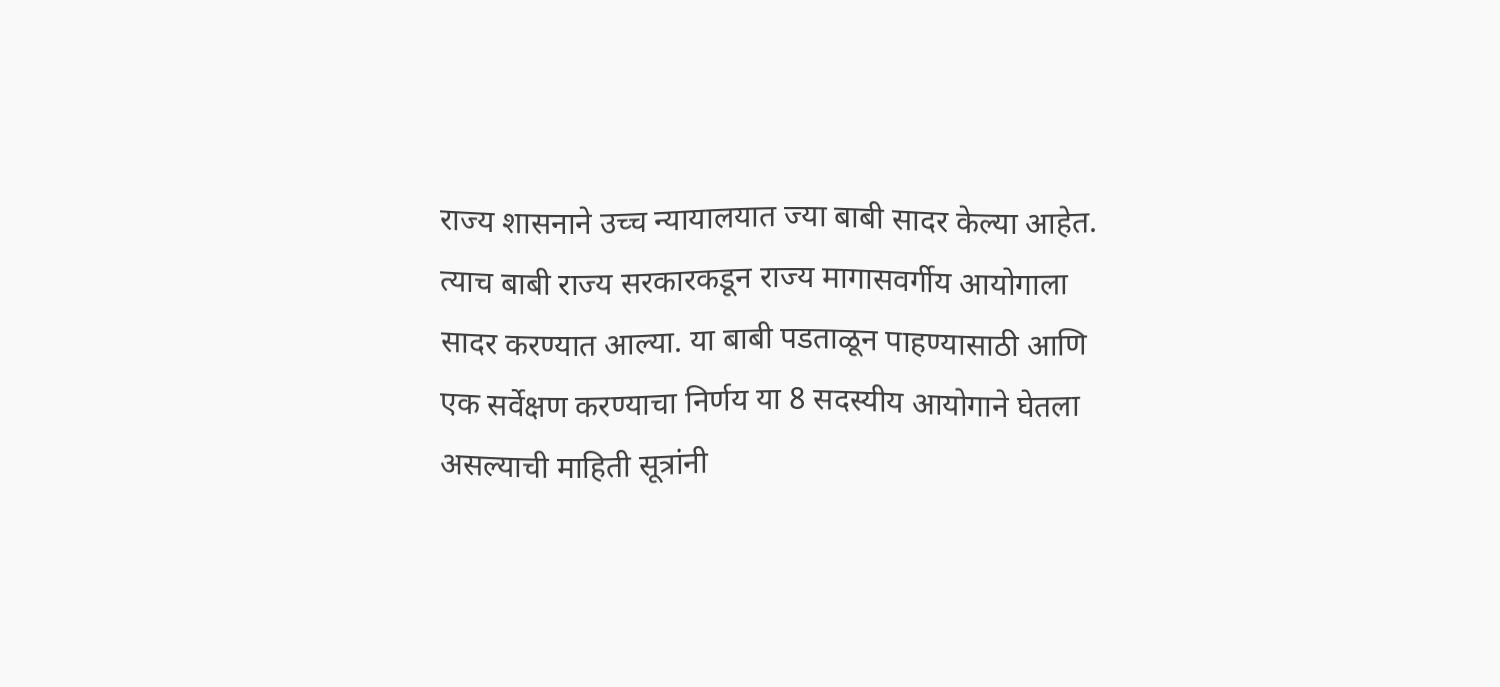राज्य शासनाने उच्च न्यायालयात ज्या बाबी सादर केल्या आहेत. त्याच बाबी राज्य सरकारकडून राज्य मागासवर्गीय आयोगाला सादर करण्यात आल्या. या बाबी पडताळून पाहण्यासाठी आणि एक सर्वेक्षण करण्याचा निर्णय या 8 सदस्यीय आयोगाने घेतला असल्याची माहिती सूत्रांनी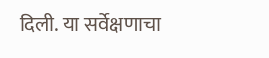दिली. या सर्वेक्षणाचा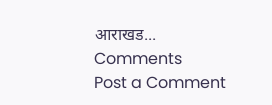आराखड...
Comments
Post a Comment